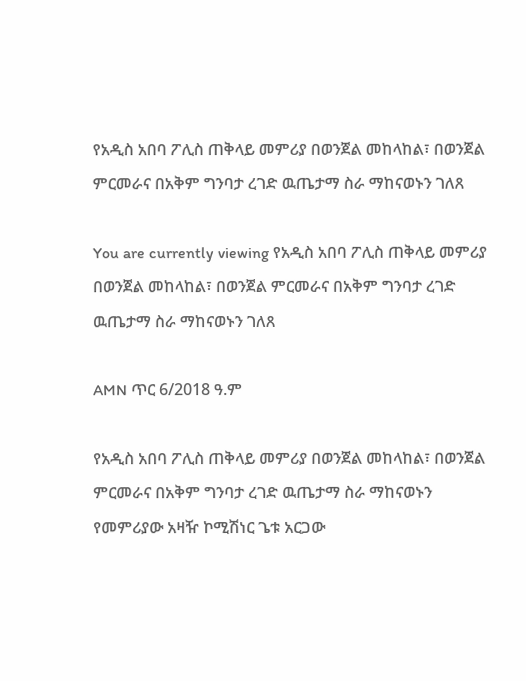የአዲስ አበባ ፖሊስ ጠቅላይ መምሪያ በወንጀል መከላከል፣ በወንጀል ምርመራና በአቅም ግንባታ ረገድ ዉጤታማ ስራ ማከናወኑን ገለጸ

You are currently viewing የአዲስ አበባ ፖሊስ ጠቅላይ መምሪያ በወንጀል መከላከል፣ በወንጀል ምርመራና በአቅም ግንባታ ረገድ ዉጤታማ ስራ ማከናወኑን ገለጸ

AMN ጥር 6/2018 ዓ.ም

የአዲስ አበባ ፖሊስ ጠቅላይ መምሪያ በወንጀል መከላከል፣ በወንጀል ምርመራና በአቅም ግንባታ ረገድ ዉጤታማ ስራ ማከናወኑን የመምሪያው አዛዥ ኮሚሽነር ጌቱ አርጋው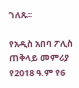ገለጹ፡፡

የአዲስ አበባ ፖሊስ ጠቅላይ መምሪያ የ2018 ዓ.ም የ6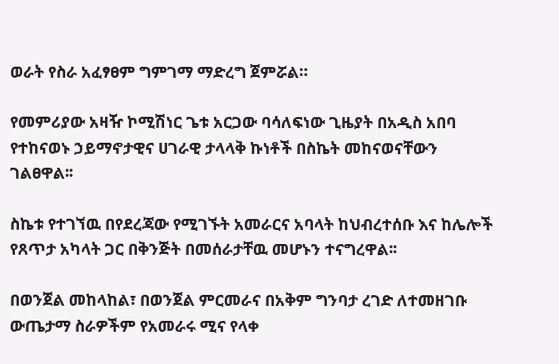ወራት የስራ አፈፃፀም ግምገማ ማድረግ ጀምሯል።

የመምሪያው አዛዥ ኮሚሽነር ጌቱ አርጋው ባሳለፍነው ጊዜያት በአዲስ አበባ የተከናወኑ ኃይማኖታዊና ሀገራዊ ታላላቅ ኩነቶች በስኬት መከናወናቸውን ገልፀዋል፡፡

ስኬቱ የተገኘዉ በየደረጃው የሚገኙት አመራርና አባላት ከህብረተሰቡ እና ከሌሎች የጸጥታ አካላት ጋር በቅንጅት በመሰራታቸዉ መሆኑን ተናግረዋል፡፡

በወንጀል መከላከል፣ በወንጀል ምርመራና በአቅም ግንባታ ረገድ ለተመዘገቡ ውጤታማ ስራዎችም የአመራሩ ሚና የላቀ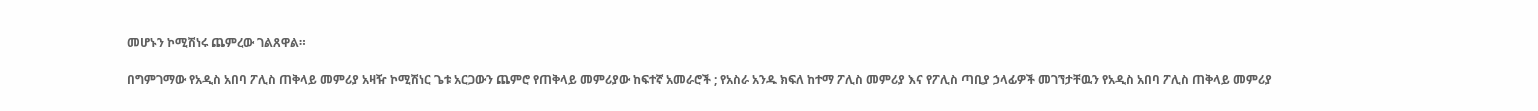መሆኑን ኮሚሽነሩ ጨምረው ገልጸዋል።

በግምገማው የአዲስ አበባ ፖሊስ ጠቅላይ መምሪያ አዛዥ ኮሚሽነር ጌቱ አርጋውን ጨምሮ የጠቅላይ መምሪያው ከፍተኛ አመራሮች ; የአስራ አንዱ ክፍለ ከተማ ፖሊስ መምሪያ እና የፖሊስ ጣቢያ ኃላፊዎች መገኘታቸዉን የአዲስ አበባ ፖሊስ ጠቅላይ መምሪያ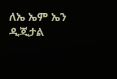ለኤ ኤም ኤን ዲጂታል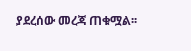ያደረሰው መረጃ ጠቁሟል፡፡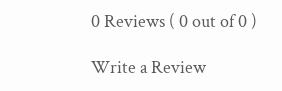0 Reviews ( 0 out of 0 )

Write a Review